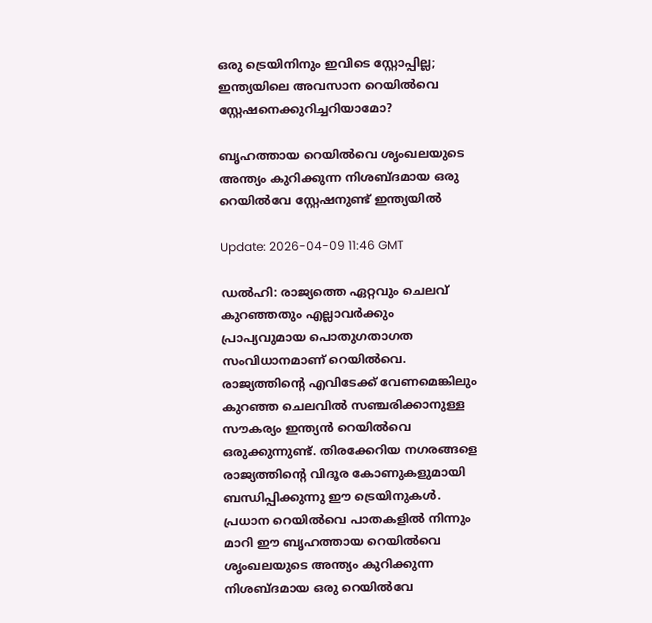ഒരു ട്രെയിനിനും ഇവിടെ സ്റ്റോപ്പില്ല; ഇന്ത്യയിലെ അവസാന റെയിൽവെ സ്റ്റേഷനെക്കുറിച്ചറിയാമോ?

ബൃഹത്തായ റെയിൽവെ ശൃംഖലയുടെ അന്ത്യം കുറിക്കുന്ന നിശബ്ദമായ ഒരു റെയിൽവേ സ്റ്റേഷനുണ്ട് ഇന്ത്യയിൽ

Update: 2026-04-09 11:46 GMT

ഡൽഹി: രാജ്യത്തെ ഏറ്റവും ചെലവ് കുറഞ്ഞതും എല്ലാവര്‍ക്കും പ്രാപ്യവുമായ പൊതുഗതാഗത സംവിധാനമാണ് റെയിൽവെ. രാജ്യത്തിന്‍റെ എവിടേക്ക് വേണമെങ്കിലും കുറഞ്ഞ ചെലവിൽ സഞ്ചരിക്കാനുള്ള സൗകര്യം ഇന്ത്യൻ റെയിൽവെ ഒരുക്കുന്നുണ്ട്. തിരക്കേറിയ നഗരങ്ങളെ രാജ്യത്തിന്‍റെ വിദൂര കോണുകളുമായി ബന്ധിപ്പിക്കുന്നു ഈ ട്രെയിനുകൾ. പ്രധാന റെയിൽവെ പാതകളിൽ നിന്നും മാറി ഈ ബൃഹത്തായ റെയിൽവെ ശൃംഖലയുടെ അന്ത്യം കുറിക്കുന്ന നിശബ്ദമായ ഒരു റെയിൽവേ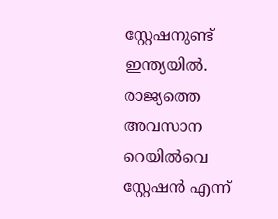സ്റ്റേഷനുണ്ട് ഇന്ത്യയിൽ. രാജ്യത്തെ അവസാന റെയിൽവെ സ്റ്റേഷൻ എന്ന്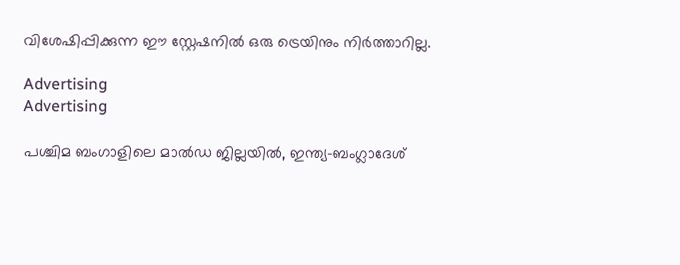വിശേഷിപ്പിക്കുന്ന ഈ സ്റ്റേഷനിൽ ഒരു ട്രെയിനും നിര്‍ത്താറില്ല.

Advertising
Advertising

പശ്ചിമ ബംഗാളിലെ മാൽഡ ജില്ലയിൽ, ഇന്ത്യ-ബംഗ്ലാദേശ്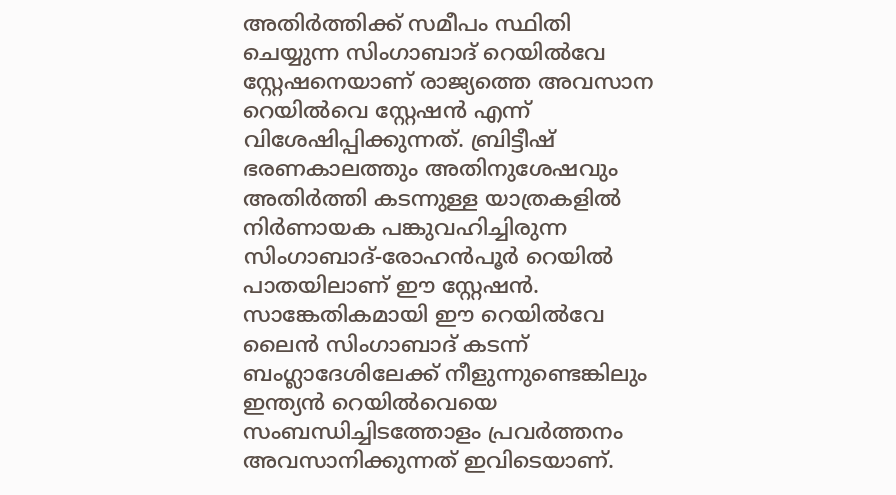അതിർത്തിക്ക് സമീപം സ്ഥിതി ചെയ്യുന്ന സിംഗാബാദ് റെയിൽവേ സ്റ്റേഷനെയാണ് രാജ്യത്തെ അവസാന റെയിൽവെ സ്റ്റേഷൻ എന്ന് വിശേഷിപ്പിക്കുന്നത്. ബ്രിട്ടീഷ് ഭരണകാലത്തും അതിനുശേഷവും അതിർത്തി കടന്നുള്ള യാത്രകളിൽ നിർണായക പങ്കുവഹിച്ചിരുന്ന സിംഗാബാദ്-രോഹൻപൂർ റെയിൽ പാതയിലാണ് ഈ സ്റ്റേഷൻ. സാങ്കേതികമായി ഈ റെയിൽവേ ലൈൻ സിംഗാബാദ് കടന്ന് ബംഗ്ലാദേശിലേക്ക് നീളുന്നുണ്ടെങ്കിലും ഇന്ത്യൻ റെയിൽവെയെ സംബന്ധിച്ചിടത്തോളം പ്രവര്‍ത്തനം അവസാനിക്കുന്നത് ഇവിടെയാണ്.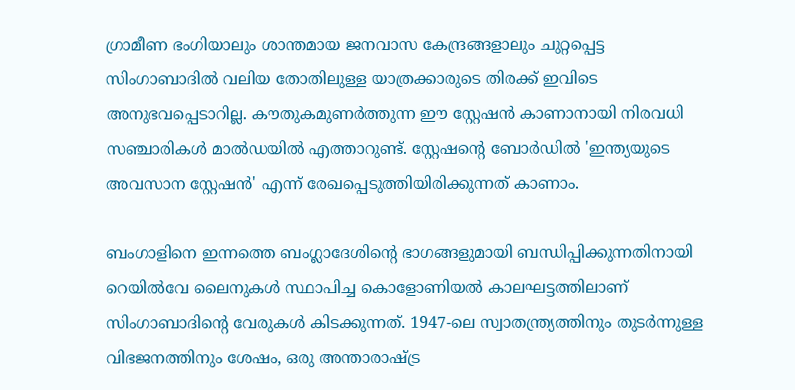ഗ്രാമീണ ഭംഗിയാലും ശാന്തമായ ജനവാസ കേന്ദ്രങ്ങളാലും ചുറ്റപ്പെട്ട സിംഗാബാദിൽ വലിയ തോതിലുള്ള യാത്രക്കാരുടെ തിരക്ക് ഇവിടെ അനുഭവപ്പെടാറില്ല. കൗതുകമുണർത്തുന്ന ഈ സ്റ്റേഷൻ കാണാനായി നിരവധി സഞ്ചാരികൾ മാൽഡയിൽ എത്താറുണ്ട്. സ്റ്റേഷന്‍റെ ബോർഡിൽ 'ഇന്ത്യയുടെ അവസാന സ്റ്റേഷൻ' എന്ന് രേഖപ്പെടുത്തിയിരിക്കുന്നത് കാണാം.

ബംഗാളിനെ ഇന്നത്തെ ബംഗ്ലാദേശിന്‍റെ ഭാഗങ്ങളുമായി ബന്ധിപ്പിക്കുന്നതിനായി റെയിൽവേ ലൈനുകൾ സ്ഥാപിച്ച കൊളോണിയൽ കാലഘട്ടത്തിലാണ് സിംഗാബാദിന്‍റെ വേരുകൾ കിടക്കുന്നത്. 1947-ലെ സ്വാതന്ത്ര്യത്തിനും തുടർന്നുള്ള വിഭജനത്തിനും ശേഷം, ഒരു അന്താരാഷ്ട്ര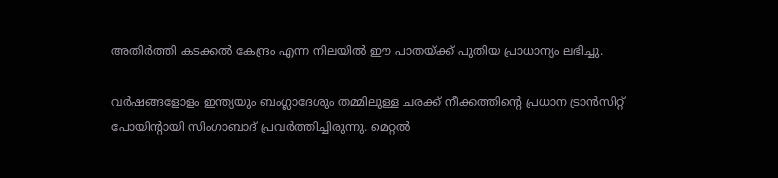അതിർത്തി കടക്കൽ കേന്ദ്രം എന്ന നിലയിൽ ഈ പാതയ്ക്ക് പുതിയ പ്രാധാന്യം ലഭിച്ചു.

വർഷങ്ങളോളം ഇന്ത്യയും ബംഗ്ലാദേശും തമ്മിലുള്ള ചരക്ക് നീക്കത്തിന്റെ പ്രധാന ട്രാൻസിറ്റ് പോയിന്റായി സിംഗാബാദ് പ്രവർത്തിച്ചിരുന്നു. മെറ്റൽ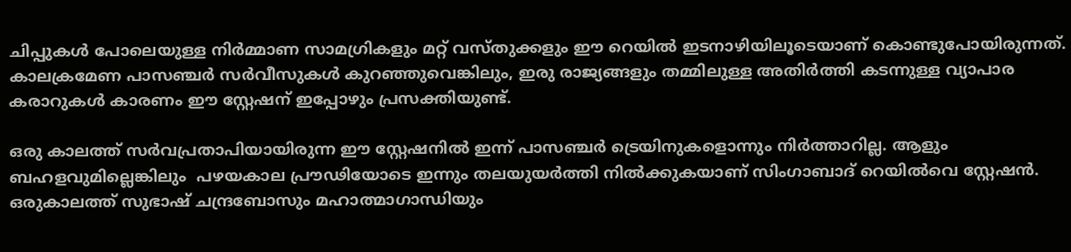ചിപ്പുകൾ പോലെയുള്ള നിർമ്മാണ സാമഗ്രികളും മറ്റ് വസ്തുക്കളും ഈ റെയിൽ ഇടനാഴിയിലൂടെയാണ് കൊണ്ടുപോയിരുന്നത്. കാലക്രമേണ പാസഞ്ചർ സർവീസുകൾ കുറഞ്ഞുവെങ്കിലും, ഇരു രാജ്യങ്ങളും തമ്മിലുള്ള അതിർത്തി കടന്നുള്ള വ്യാപാര കരാറുകൾ കാരണം ഈ സ്റ്റേഷന് ഇപ്പോഴും പ്രസക്തിയുണ്ട്.

ഒരു കാലത്ത് സര്‍വപ്രതാപിയായിരുന്ന ഈ സ്റ്റേഷനിൽ ഇന്ന് പാസഞ്ചര്‍ ട്രെയിനുകളൊന്നും നിര്‍ത്താറില്ല. ആളും ബഹളവുമില്ലെങ്കിലും  പഴയകാല പ്രൗഢിയോടെ ഇന്നും തലയുയര്‍ത്തി നിൽക്കുകയാണ് സിംഗാബാദ് റെയിൽവെ സ്റ്റേഷൻ. ഒരുകാലത്ത് സുഭാഷ് ചന്ദ്രബോസും മഹാത്മാഗാന്ധിയും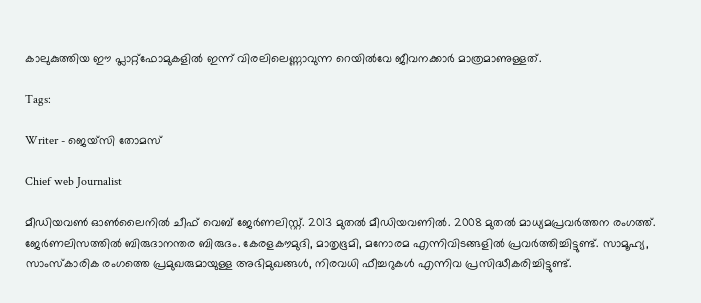കാലുകുത്തിയ ഈ പ്ലാറ്റ്‌ഫോമുകളിൽ ഇന്ന് വിരലിലെണ്ണാവുന്ന റെയിൽവേ ജീവനക്കാർ മാത്രമാണുള്ളത്.

Tags:

Writer - ജെയ്സി തോമസ്

Chief web Journalist

മീഡിയവൺ ഓൺലൈനിൽ ചീഫ് വെബ് ജേർണലിസ്റ്റ്. 2013 മുതൽ മീഡിയവണിൽ. 2008 മുതൽ മാധ്യമപ്രവർത്തന രംഗത്ത്. ജേർണലിസത്തിൽ ബിരുദാനന്തര ബിരുദം. കേരളകൗമുദി, മാതൃഭൂമി, മനോരമ എന്നിവിടങ്ങളിൽ പ്രവർത്തിച്ചിട്ടുണ്ട്. സാമൂഹ്യ, സാംസ്‌കാരിക രംഗത്തെ പ്രമുഖരുമായുള്ള അഭിമുഖങ്ങൾ, നിരവധി ഫീച്ചറുകൾ എന്നിവ പ്രസിദ്ധീകരിച്ചിട്ടുണ്ട്.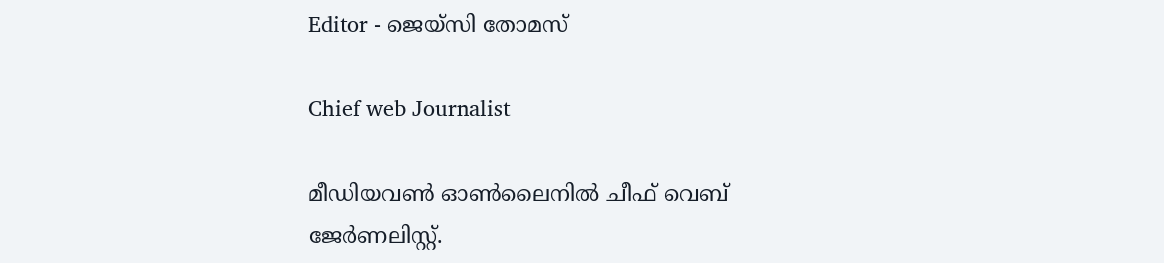Editor - ജെയ്സി തോമസ്

Chief web Journalist

മീഡിയവൺ ഓൺലൈനിൽ ചീഫ് വെബ് ജേർണലിസ്റ്റ്.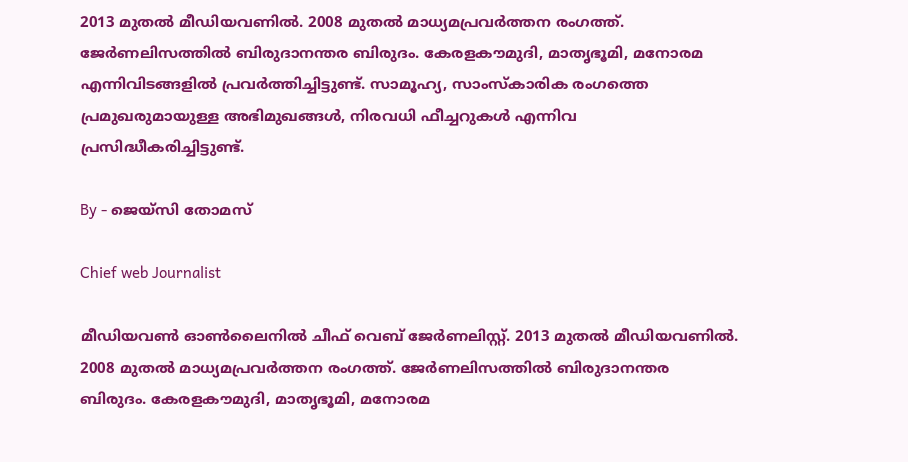2013 മുതൽ മീഡിയവണിൽ. 2008 മുതൽ മാധ്യമപ്രവർത്തന രംഗത്ത്. ജേർണലിസത്തിൽ ബിരുദാനന്തര ബിരുദം. കേരളകൗമുദി, മാതൃഭൂമി, മനോരമ എന്നിവിടങ്ങളിൽ പ്രവർത്തിച്ചിട്ടുണ്ട്. സാമൂഹ്യ, സാംസ്‌കാരിക രംഗത്തെ പ്രമുഖരുമായുള്ള അഭിമുഖങ്ങൾ, നിരവധി ഫീച്ചറുകൾ എന്നിവ പ്രസിദ്ധീകരിച്ചിട്ടുണ്ട്.

By - ജെയ്സി തോമസ്

Chief web Journalist

മീഡിയവൺ ഓൺലൈനിൽ ചീഫ് വെബ് ജേർണലിസ്റ്റ്. 2013 മുതൽ മീഡിയവണിൽ. 2008 മുതൽ മാധ്യമപ്രവർത്തന രംഗത്ത്. ജേർണലിസത്തിൽ ബിരുദാനന്തര ബിരുദം. കേരളകൗമുദി, മാതൃഭൂമി, മനോരമ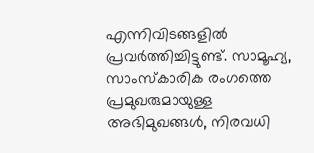എന്നിവിടങ്ങളിൽ പ്രവർത്തിച്ചിട്ടുണ്ട്. സാമൂഹ്യ, സാംസ്‌കാരിക രംഗത്തെ പ്രമുഖരുമായുള്ള അഭിമുഖങ്ങൾ, നിരവധി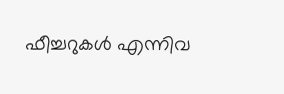ഫീച്ചറുകൾ എന്നിവ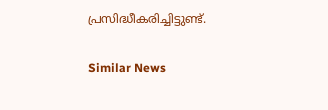പ്രസിദ്ധീകരിച്ചിട്ടുണ്ട്.

Similar News